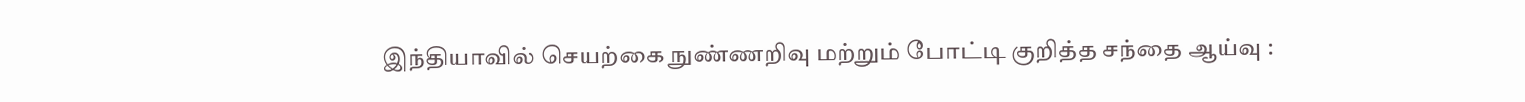இந்தியாவில் செயற்கை நுண்ணறிவு மற்றும் போட்டி குறித்த சந்தை ஆய்வு :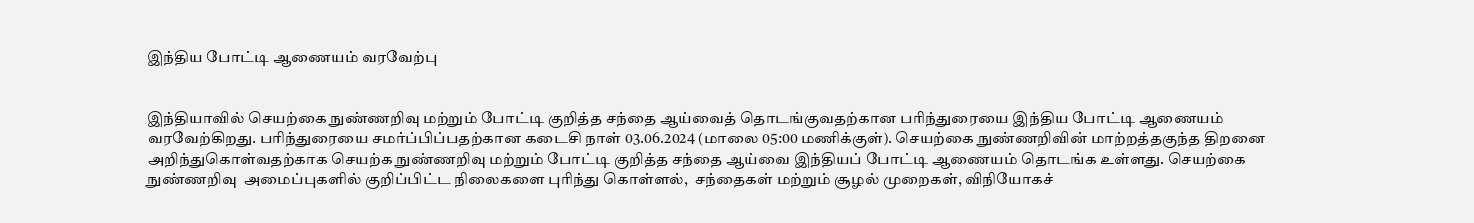இந்திய போட்டி ஆணையம் வரவேற்பு


இந்தியாவில் செயற்கை நுண்ணறிவு மற்றும் போட்டி குறித்த சந்தை ஆய்வைத் தொடங்குவதற்கான பரிந்துரையை இந்திய போட்டி ஆணையம் வரவேற்கிறது. பரிந்துரையை சமர்ப்பிப்பதற்கான கடைசி நாள் 03.06.2024 (மாலை 05:00 மணிக்குள்). செயற்கை நுண்ணறிவின் மாற்றத்தகுந்த திறனை அறிந்துகொள்வதற்காக செயற்க நுண்ணறிவு மற்றும் போட்டி குறித்த சந்தை ஆய்வை இந்தியப் போட்டி ஆணையம் தொடங்க உள்ளது. செயற்கை நுண்ணறிவு  அமைப்புகளில் குறிப்பிட்ட நிலைகளை புரிந்து கொள்ளல்,  சந்தைகள் மற்றும் சூழல் முறைகள், விநியோகச்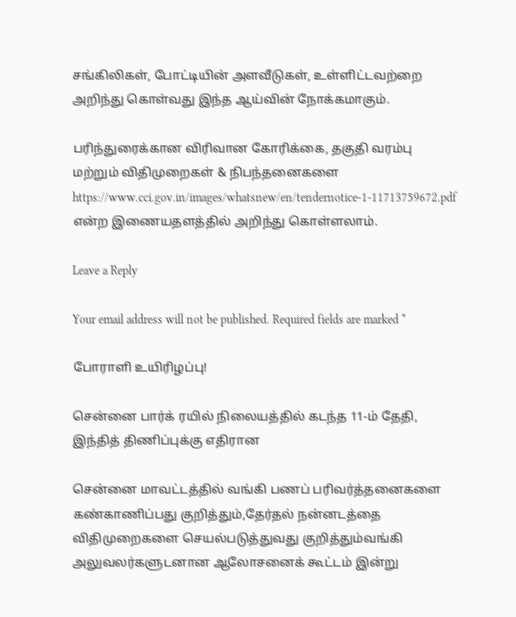சங்கிலிகள், போட்டியின் அளவீடுகள், உள்ளிட்டவற்றை அறிந்து கொள்வது இந்த ஆய்வின் நோக்கமாகும்.

பரிந்துரைக்கான விரிவான கோரிக்கை, தகுதி வரம்பு மற்றும் விதிமுறைகள் & நிபந்தனைகளை https://www.cci.gov.in/images/whatsnew/en/tendernotice-1-11713759672.pdf என்ற இணையதளத்தில் அறிந்து கொள்ளலாம்.

Leave a Reply

Your email address will not be published. Required fields are marked *

போராளி உயிரிழப்பு!

சென்னை பார்க் ரயில் நிலையத்தில் கடந்த 11-ம் தேதி, இந்தித் திணிப்புக்கு எதிரான

சென்னை மாவட்டத்தில் வங்கி பணப் பரிவர்த்தனைகளை கண்காணிப்பது குறித்தும்,தேர்தல் நன்னடத்தை விதிமுறைகளை செயல்படுத்துவது குறித்தும்வங்கி அலுவலர்களுடனான ஆலோசனைக் கூட்டம் இன்று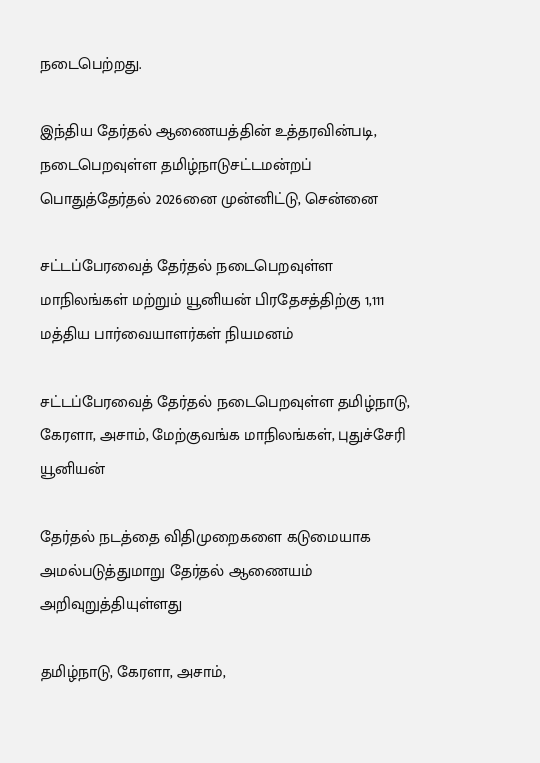நடைபெற்றது.

இந்திய தேர்தல் ஆணையத்தின் உத்தரவின்படி, நடைபெறவுள்ள தமிழ்நாடுசட்டமன்றப் பொதுத்தேர்தல் 2026னை முன்னிட்டு, சென்னை

சட்டப்பேரவைத் தேர்தல் நடைபெறவுள்ள மாநிலங்கள் மற்றும் யூனியன் பிரதேசத்திற்கு 1,111 மத்திய பார்வையாளர்கள் நியமனம்

சட்டப்பேரவைத் தேர்தல் நடைபெறவுள்ள தமிழ்நாடு, கேரளா, அசாம், மேற்குவங்க மாநிலங்கள், புதுச்சேரி யூனியன்

தேர்தல் நடத்தை விதிமுறைகளை கடுமையாக அமல்படுத்துமாறு தேர்தல் ஆணையம் அறிவுறுத்தியுள்ளது

தமிழ்நாடு, கேரளா, அசாம்,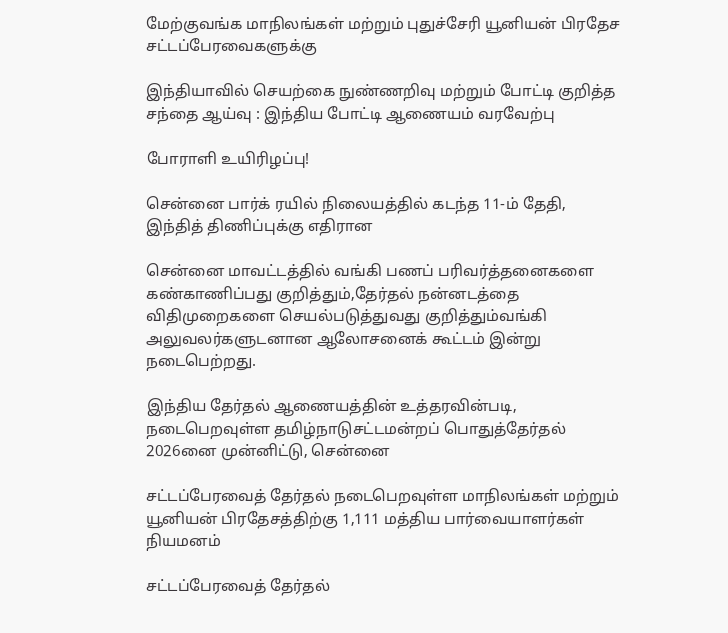மேற்குவங்க மாநிலங்கள் மற்றும் புதுச்சேரி யூனியன் பிரதேச சட்டப்பேரவைகளுக்கு

இந்தியாவில் செயற்கை நுண்ணறிவு மற்றும் போட்டி குறித்த சந்தை ஆய்வு : இந்திய போட்டி ஆணையம் வரவேற்பு

போராளி உயிரிழப்பு!

சென்னை பார்க் ரயில் நிலையத்தில் கடந்த 11-ம் தேதி, இந்தித் திணிப்புக்கு எதிரான

சென்னை மாவட்டத்தில் வங்கி பணப் பரிவர்த்தனைகளை கண்காணிப்பது குறித்தும்,தேர்தல் நன்னடத்தை விதிமுறைகளை செயல்படுத்துவது குறித்தும்வங்கி அலுவலர்களுடனான ஆலோசனைக் கூட்டம் இன்று நடைபெற்றது.

இந்திய தேர்தல் ஆணையத்தின் உத்தரவின்படி, நடைபெறவுள்ள தமிழ்நாடுசட்டமன்றப் பொதுத்தேர்தல் 2026னை முன்னிட்டு, சென்னை

சட்டப்பேரவைத் தேர்தல் நடைபெறவுள்ள மாநிலங்கள் மற்றும் யூனியன் பிரதேசத்திற்கு 1,111 மத்திய பார்வையாளர்கள் நியமனம்

சட்டப்பேரவைத் தேர்தல்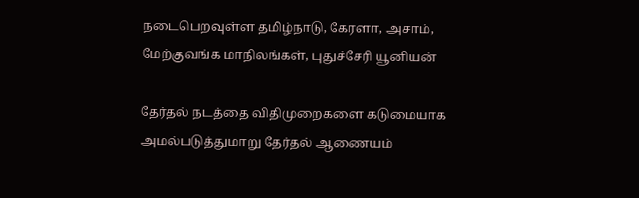நடைபெறவுள்ள தமிழ்நாடு, கேரளா, அசாம், மேற்குவங்க மாநிலங்கள், புதுச்சேரி யூனியன்

தேர்தல் நடத்தை விதிமுறைகளை கடுமையாக அமல்படுத்துமாறு தேர்தல் ஆணையம்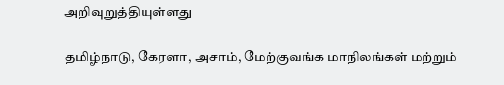அறிவுறுத்தியுள்ளது

தமிழ்நாடு, கேரளா, அசாம், மேற்குவங்க மாநிலங்கள் மற்றும்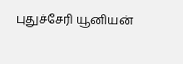புதுச்சேரி யூனியன்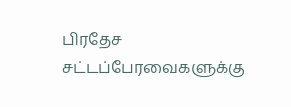பிரதேச சட்டப்பேரவைகளுக்கு